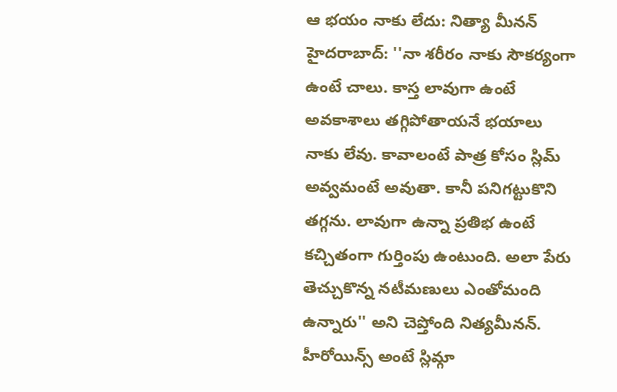ఆ భయం నాకు లేదు: నిత్యా మీనన్
హైదరాబాద్: ''నా శరీరం నాకు సౌకర్యంగా ఉంటే చాలు. కాస్త లావుగా ఉంటే అవకాశాలు తగ్గిపోతాయనే భయాలు నాకు లేవు. కావాలంటే పాత్ర కోసం స్లిమ్ అవ్వమంటే అవుతా. కానీ పనిగట్టుకొని తగ్గను. లావుగా ఉన్నా ప్రతిభ ఉంటే కచ్చితంగా గుర్తింపు ఉంటుంది. అలా పేరు తెచ్చుకొన్న నటీమణులు ఎంతోమంది ఉన్నారు'' అని చెప్తోంది నిత్యమీనన్. హీరోయిన్స్ అంటే స్లిమ్గా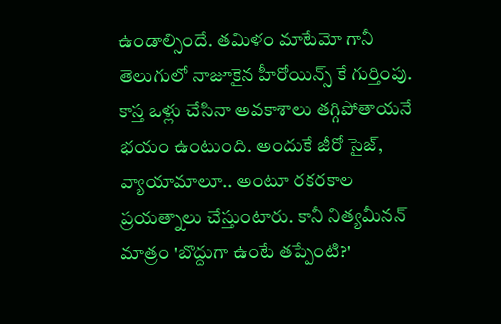ఉండాల్సిందే. తమిళం మాటేమో గానీ తెలుగులో నాజూకైన హీరోయిన్స్ కే గుర్తింపు. కాస్త ఒళ్లు చేసినా అవకాశాలు తగ్గిపోతాయనే భయం ఉంటుంది. అందుకే జీరో సైజ్, వ్యాయామాలూ.. అంటూ రకరకాల ప్రయత్నాలు చేస్తుంటారు. కానీ నిత్యమీనన్ మాత్రం 'బొద్దుగా ఉంటే తప్పేంటి?'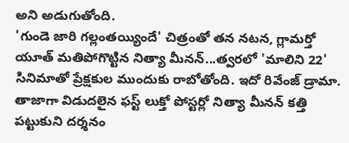అని అడుగుతోంది.
'గుండె జారి గల్లంతయ్యిందే' చిత్రంతో తన నటన, గ్లామర్తో యూత్ మతిపోగొట్టిన నిత్యా మీనన్...త్వరలో 'మాలిని 22' సినిమాతో ప్రేక్షకుల ముందుకు రాబోతోంది. ఇదో రివేంజ్ డ్రామా. తాజాగా విడుదలైన ఫస్ట్ లుక్తో పోస్టర్లో నిత్యా మీనన్ కత్తి పట్టుకుని దర్శనం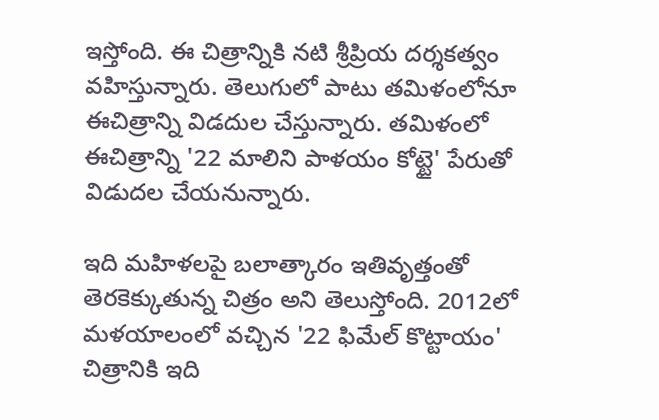ఇస్తోంది. ఈ చిత్రాన్నికి నటి శ్రీప్రియ దర్శకత్వం వహిస్తున్నారు. తెలుగులో పాటు తమిళంలోనూ ఈచిత్రాన్ని విడదుల చేస్తున్నారు. తమిళంలో ఈచిత్రాన్ని '22 మాలిని పాళయం కోట్టై' పేరుతో విడుదల చేయనున్నారు.

ఇది మహిళలపై బలాత్కారం ఇతివృత్తంతో తెరకెక్కుతున్న చిత్రం అని తెలుస్తోంది. 2012లో మళయాలంలో వచ్చిన '22 ఫిమేల్ కొట్టాయం' చిత్రానికి ఇది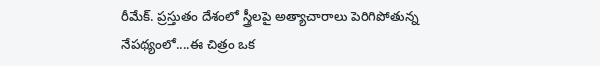రీమేక్. ప్రస్తుతం దేశంలో స్త్రీలపై అత్యాచారాలు పెరిగిపోతున్న నేపథ్యంలో....ఈ చిత్రం ఒక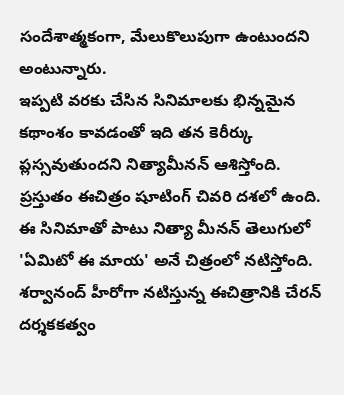సందేశాత్మకంగా, మేలుకొలుపుగా ఉంటుందని అంటున్నారు.
ఇప్పటి వరకు చేసిన సినిమాలకు భిన్నమైన కథాంశం కావడంతో ఇది తన కెరీర్కు ప్లస్సవుతుందని నిత్యామీనన్ ఆశిస్తోంది. ప్రస్తుతం ఈచిత్రం షూటింగ్ చివరి దశలో ఉంది. ఈ సినిమాతో పాటు నిత్యా మీనన్ తెలుగులో 'ఏమిటో ఈ మాయ' అనే చిత్రంలో నటిస్తోంది. శర్వానంద్ హీరోగా నటిస్తున్న ఈచిత్రానికి చేరన్ దర్శకకత్వం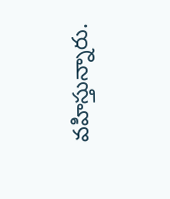వహిస్తున్నారు.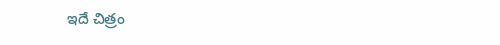ఇదే చిత్రం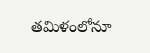తమిళంలోనూ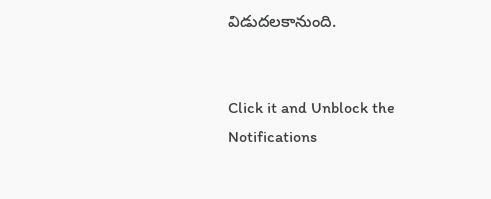విడుదలకానుంది.


Click it and Unblock the Notifications